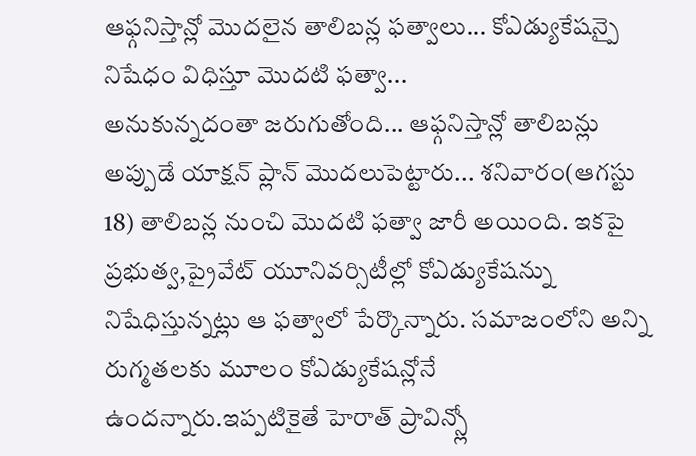ఆఫ్గనిస్తాన్లో మొదలైన తాలిబన్ల ఫత్వాలు... కోఎడ్యుకేషన్పై నిషేధం విధిస్తూ మొదటి ఫత్వా...
అనుకున్నదంతా జరుగుతోంది... ఆఫ్గనిస్తాన్లో తాలిబన్లు అప్పుడే యాక్షన్ ప్లాన్ మొదలుపెట్టారు... శనివారం(ఆగస్టు 18) తాలిబన్ల నుంచి మొదటి ఫత్వా జారీ అయింది. ఇకపై ప్రభుత్వ,ప్రైవేట్ యూనివర్సిటీల్లో కోఎడ్యుకేషన్ను నిషేధిస్తున్నట్లు ఆ ఫత్వాలో పేర్కొన్నారు. సమాజంలోని అన్ని రుగ్మతలకు మూలం కోఎడ్యుకేషన్లోనే ఉందన్నారు.ఇప్పటికైతే హెరాత్ ప్రావిన్స్లో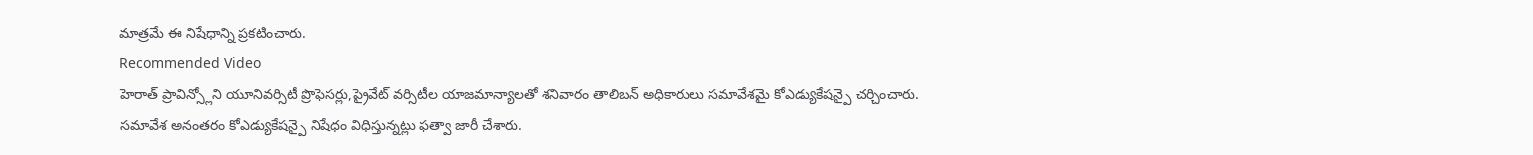మాత్రమే ఈ నిషేధాన్ని ప్రకటించారు.
Recommended Video
హెరాత్ ప్రావిన్స్లోని యూనివర్సిటీ ప్రొఫెసర్లు,ప్రైవేట్ వర్సిటీల యాజమాన్యాలతో శనివారం తాలిబన్ అధికారులు సమావేశమై కోఎడ్యుకేషన్పై చర్చించారు. సమావేశ అనంతరం కోఎడ్యుకేషన్పై నిషేధం విధిస్తున్నట్లు ఫత్వా జారీ చేశారు.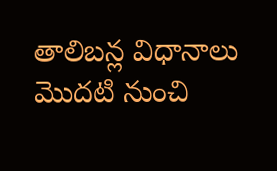తాలిబన్ల విధానాలు మొదటి నుంచి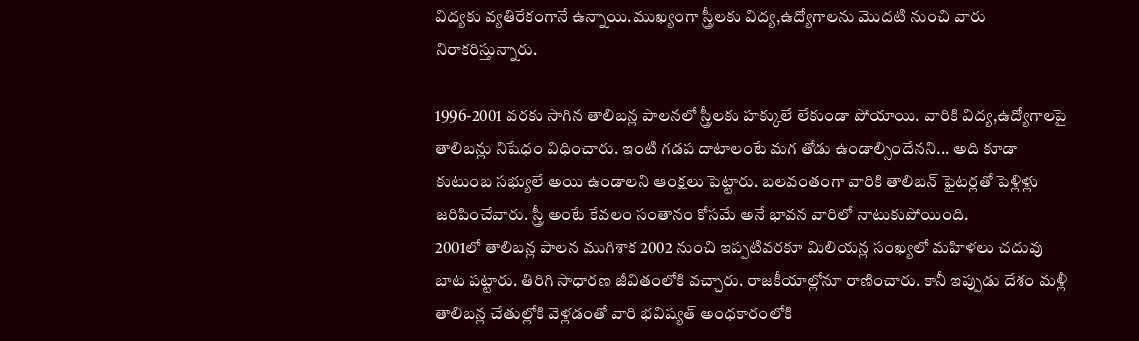విద్యకు వ్యతిరేకంగానే ఉన్నాయి.ముఖ్యంగా స్త్రీలకు విద్య,ఉద్యోగాలను మొదటి నుంచి వారు నిరాకరిస్తున్నారు.

1996-2001 వరకు సాగిన తాలిబన్ల పాలనలో స్త్రీలకు హక్కులే లేకుండా పోయాయి. వారికి విద్య,ఉద్యోగాలపై తాలిబన్లు నిషేధం విధించారు. ఇంటి గడప దాటాలంటే మగ తోడు ఉండాల్సిందేనని... అది కూడా కుటుంబ సభ్యులే అయి ఉండాలని ఆంక్షలు పెట్టారు. బలవంతంగా వారికి తాలిబన్ ఫైటర్లతో పెళ్లిళ్లు జరిపించేవారు. స్త్రీ అంటే కేవలం సంతానం కోసమే అనే భావన వారిలో నాటుకుపోయింది.
2001లో తాలిబన్ల పాలన ముగిశాక 2002 నుంచి ఇప్పటివరకూ మిలియన్ల సంఖ్యలో మహిళలు చదువు బాట పట్టారు. తిరిగి సాధారణ జీవితంలోకి వచ్చారు. రాజకీయాల్లోనూ రాణించారు. కానీ ఇప్పుడు దేశం మళ్లీ తాలిబన్ల చేతుల్లోకి వెళ్లడంతో వారి భవిష్యత్ అంధకారంలోకి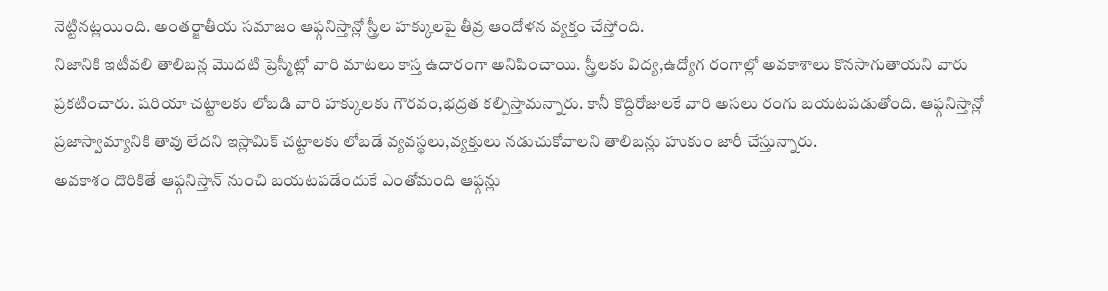నెట్టినట్లయింది. అంతర్జాతీయ సమాజం ఆఫ్గనిస్తాన్లో స్త్రీల హక్కులపై తీవ్ర ఆందోళన వ్యక్తం చేస్తోంది.
నిజానికి ఇటీవలి తాలిబన్ల మొదటి ప్రెస్మీట్లో వారి మాటలు కాస్త ఉదారంగా అనిపించాయి. స్త్రీలకు విద్య,ఉద్యోగ రంగాల్లో అవకాశాలు కొనసాగుతాయని వారు ప్రకటించారు. షరియా చట్టాలకు లోబడి వారి హక్కులకు గౌరవం,భద్రత కల్పిస్తామన్నారు. కానీ కొద్దిరోజులకే వారి అసలు రంగు బయటపడుతోంది. ఆఫ్గనిస్తాన్లో ప్రజాస్వామ్యానికి తావు లేదని ఇస్లామిక్ చట్టాలకు లోబడే వ్యవస్థలు,వ్యక్తులు నడుచుకోవాలని తాలిబన్లు హుకుం జారీ చేస్తున్నారు.
అవకాశం దొరికితే ఆఫ్గనిస్తాన్ నుంచి బయటపడేందుకే ఎంతోమంది ఆఫ్గన్లు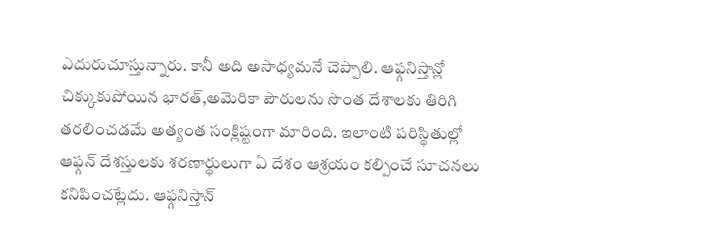ఎదురుచూస్తున్నారు. కానీ అది అసాధ్యమనే చెప్పాలి. ఆఫ్గనిస్తాన్లో చిక్కుకుపోయిన భారత్,అమెరికా పౌరులను సొంత దేశాలకు తిరిగి తరలించడమే అత్యంత సంక్లిష్టంగా మారింది. ఇలాంటి పరిస్థితుల్లో ఆఫ్గన్ దేశస్తులకు శరణార్థులుగా ఏ దేశం ఆశ్రయం కల్పించే సూచనలు కనిపించట్లేదు. ఆఫ్గనిస్తాన్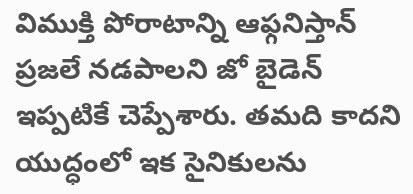విముక్తి పోరాటాన్ని ఆఫ్గనిస్తాన్ ప్రజలే నడపాలని జో బైడెన్ ఇప్పటికే చెప్పేశారు. తమది కాదని యుద్ధంలో ఇక సైనికులను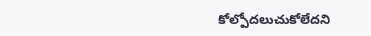కోల్పోదలుచుకోలేదని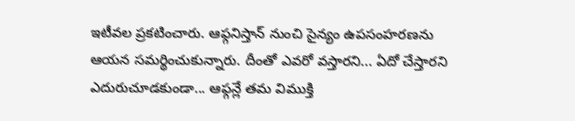ఇటీవల ప్రకటించారు. ఆఫ్గనిస్తాన్ నుంచి సైన్యం ఉపసంహరణను ఆయన సమర్థించుకున్నారు. దీంతో ఎవరో వస్తారని... ఏదో చేస్తారని ఎదురుచూడకుండా... ఆఫ్గన్లే తమ విముక్తి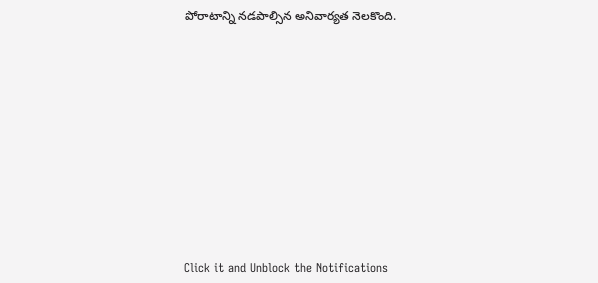పోరాటాన్ని నడపాల్సిన అనివార్యత నెలకొంది.












Click it and Unblock the Notifications